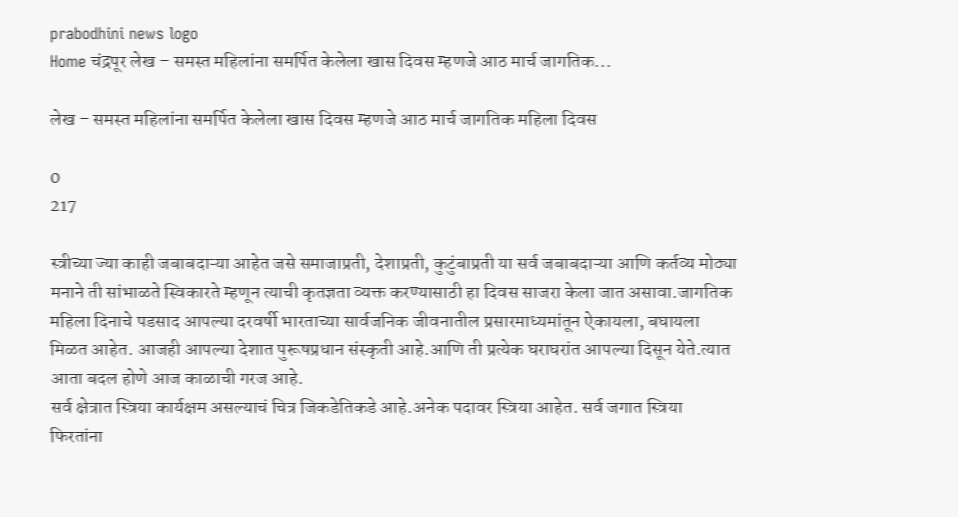prabodhini news logo
Home चंद्रपूर लेख – समस्त महिलांना समर्पित केलेला खास दिवस म्हणजे आठ मार्च जागतिक...

लेख – समस्त महिलांना समर्पित केलेला खास दिवस म्हणजे आठ मार्च जागतिक महिला दिवस

0
217

स्त्रीच्या ज्या काही जबाबदाऱ्या आहेत जसे समाजाप्रती, देशाप्रती, कुटुंबाप्रती या सर्व जबाबदाऱ्या आणि कर्तव्य मोठ्या मनाने ती सांभाळते स्विकारते म्हणून त्याची कृतज्ञता व्यक्त करण्यासाठी हा दिवस साजरा केला जात असावा.जागतिक महिला दिनाचे पडसाद आपल्या दरवर्षी भारताच्या सार्वजनिक जीवनातील प्रसारमाध्यमांतून ऐकायला, बघायला मिळत आहेत. आजही आपल्या देशात पुरूषप्रधान संस्कृती आहे.आणि ती प्रत्येक घराघरांत आपल्या दिसून येते.त्यात आता बदल होणे आज काळाची गरज आहे.
सर्व क्षेत्रात स्त्रिया कार्यक्षम असल्याचं चित्र जिकडेतिकडे आहे.अनेक पदावर स्त्रिया आहेत. सर्व जगात स्त्रिया फिरतांना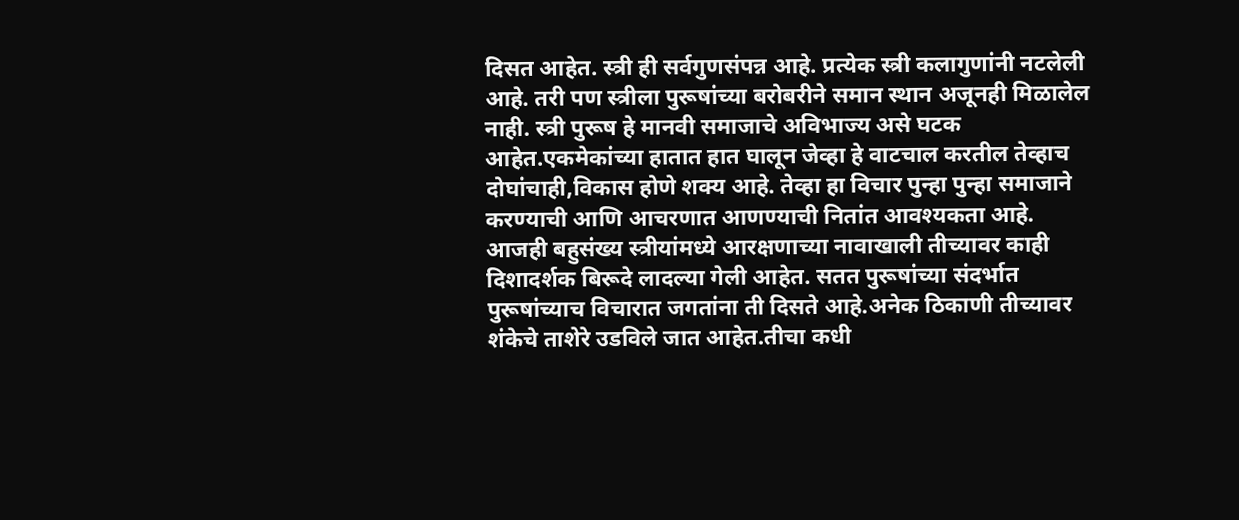दिसत आहेत. स्त्री ही सर्वगुणसंपन्न आहे. प्रत्येक स्त्री कलागुणांनी नटलेली आहे. तरी पण स्त्रीला पुरूषांच्या बरोबरीने समान स्थान अजूनही मिळालेल नाही. स्त्री पुरूष हे मानवी समाजाचे अविभाज्य असे घटक आहेत.एकमेकांच्या हातात हात घालून जेव्हा हे वाटचाल करतील तेव्हाच दोघांचाही,विकास होणे शक्य आहे. तेव्हा हा विचार पुन्हा पुन्हा समाजाने करण्याची आणि आचरणात आणण्याची नितांत आवश्यकता आहे.
आजही बहुसंख्य स्त्रीयांमध्ये आरक्षणाच्या नावाखाली तीच्यावर काही दिशादर्शक बिरूदे लादल्या गेली आहेत. सतत पुरूषांच्या संदर्भात पुरूषांच्याच विचारात जगतांना ती दिसते आहे.अनेक ठिकाणी तीच्यावर शंकेचे ताशेरे उडविले जात आहेत.तीचा कधी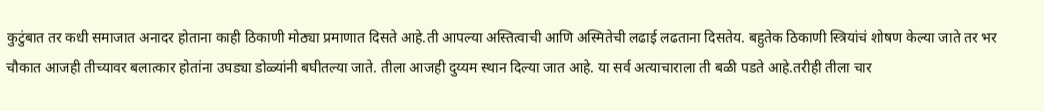कुटुंबात तर कधी समाजात अनादर होताना काही ठिकाणी मोठ्या प्रमाणात दिसते आहे.ती आपल्या अस्तित्वाची आणि अस्मितेची लढाई लढताना दिसतेय. बहुतेक ठिकाणी स्त्रियांचं शोषण केल्या जाते तर भर चौकात आजही तीच्यावर बलात्कार होतांना उघड्या डोळ्यांनी बघीतल्या जाते. तीला आजही दुय्यम स्थान दिल्या जात आहे. या सर्व अत्याचाराला ती बळी पडते आहे.तरीही तीला चार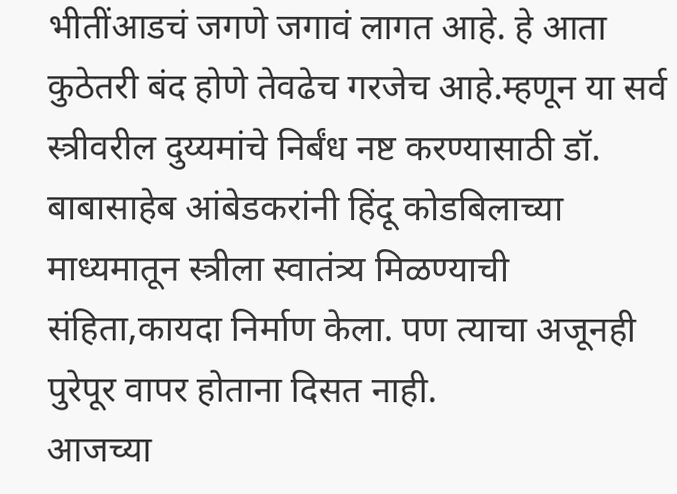भीतींआडचं जगणे जगावं लागत आहे. हे आता कुठेतरी बंद होणे तेवढेच गरजेच आहे.म्हणून या सर्व स्त्रीवरील दुय्यमांचे निर्बंध नष्ट करण्यासाठी डॉ. बाबासाहेब आंबेडकरांनी हिंदू कोडबिलाच्या माध्यमातून स्त्रीला स्वातंत्र्य मिळण्याची संहिता,कायदा निर्माण केला. पण त्याचा अजूनही पुरेपूर वापर होताना दिसत नाही.
आजच्या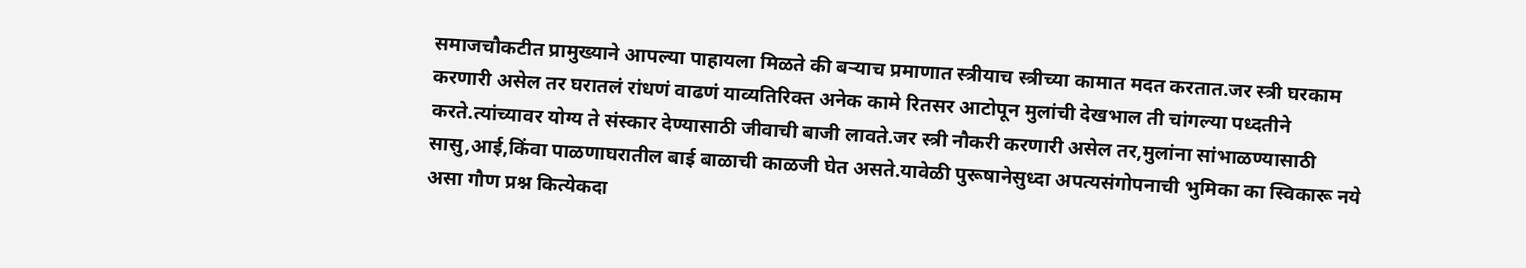समाजचौकटीत प्रामुख्याने आपल्या पाहायला मिळते की बऱ्याच प्रमाणात स्त्रीयाच स्त्रीच्या कामात मदत करतात.जर स्त्री घरकाम करणारी असेल तर घरातलं रांधणं वाढणं याव्यतिरिक्त अनेक कामे रितसर आटोपून मुलांची देखभाल ती चांगल्या पध्दतीने करते.त्यांच्यावर योग्य ते संस्कार देण्यासाठी जीवाची बाजी लावते.जर स्त्री नौकरी करणारी असेल तर,मुलांना सांभाळण्यासाठी सासु,आई,किंवा पाळणाघरातील बाई बाळाची काळजी घेत असते.यावेळी पुरूषानेसुध्दा अपत्यसंगोपनाची भुमिका का स्विकारू नये असा गौण प्रश्न कित्येकदा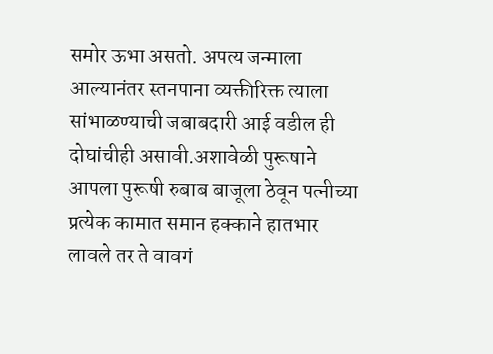समोर ऊभा असतो. अपत्य जन्माला आल्यानंतर स्तनपाना व्यक्तीरिक्त त्याला सांभाळण्याची जबाबदारी आई वडील ही दोघांचीही असावी.अशावेळी पुरूषाने आपला पुरूषी रुबाब बाजूला ठेवून पत्नीच्या प्रत्येक कामात समान हक्काने हातभार लावले तर ते वावगं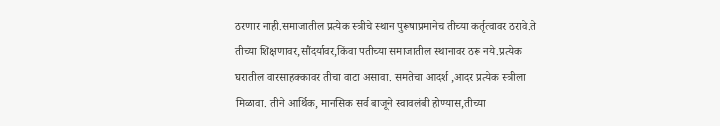ठरणार नाही.समाजातील प्रत्येक स्त्रीचे स्थान पुरूषाप्रमानेच तीच्या कर्तृत्वावर ठरावे.ते तीच्या शिक्षणावर,सौंदर्यावर,किंवा पतीच्या समाजातील स्थानावर ठरू नये.प्रत्येक घरातील वारसाहक्कावर तीचा वाटा असावा. समतेचा आदर्श ,आदर प्रत्येक स्त्रीला मिळावा. तीने आर्थिक, मानसिक सर्व बाजूने स्वावलंबी होण्यास,तीच्या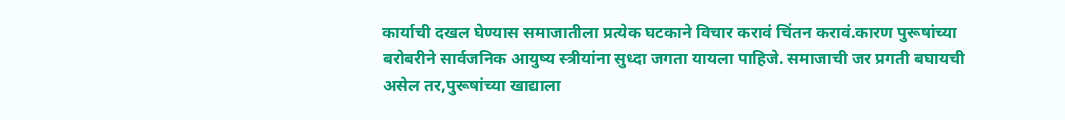कार्याची दखल घेण्यास समाजातीला प्रत्येक घटकाने विचार करावं चिंतन करावं.कारण पुरूषांच्या बरोबरीने सार्वजनिक आयुष्य स्त्रीयांना सुध्दा जगता यायला पाहिजे. समाजाची जर प्रगती बघायची असेल तर,पुरूषांच्या खाद्याला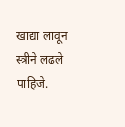खाद्या लावून स्त्रीने लढले पाहिजे.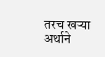तरच खऱ्या अर्थाने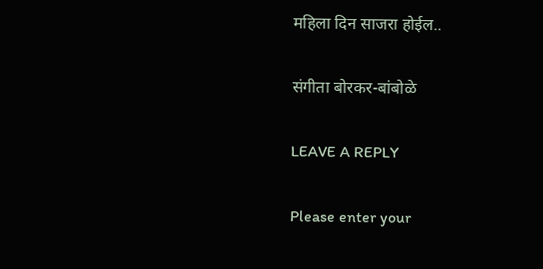महिला दिन साजरा होईल..

संगीता बोरकर-बांबोळे

LEAVE A REPLY

Please enter your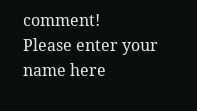comment!
Please enter your name here